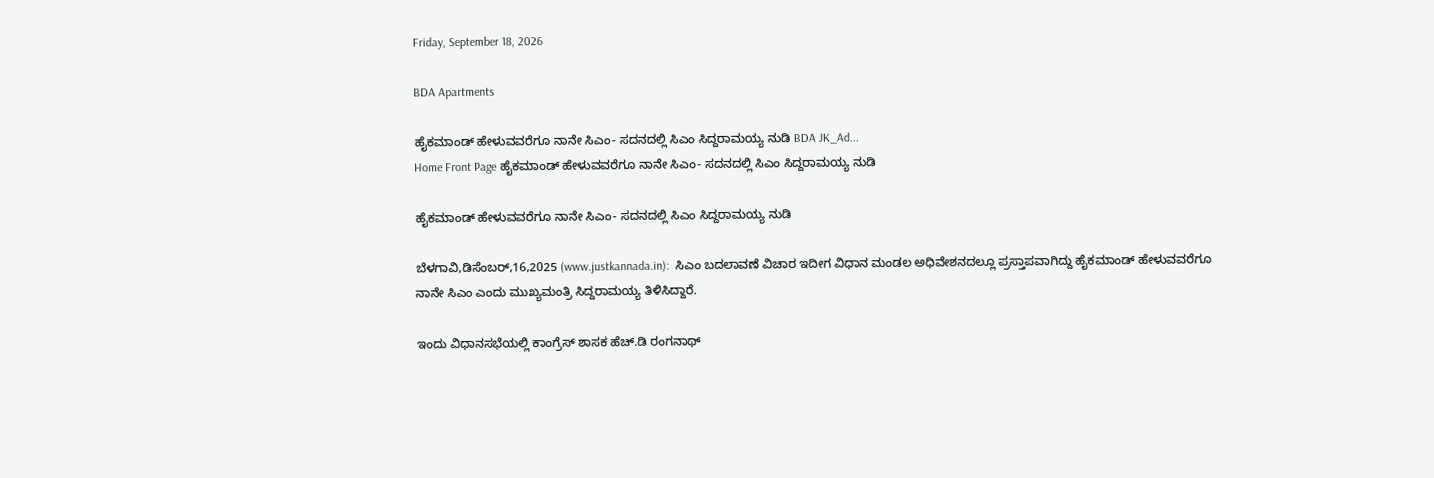Friday, September 18, 2026

BDA Apartments

ಹೈಕಮಾಂಡ್ ಹೇಳುವವರೆಗೂ ನಾನೇ ಸಿಎಂ- ಸದನದಲ್ಲಿ ಸಿಎಂ ಸಿದ್ದರಾಮಯ್ಯ ನುಡಿ BDA JK_Ad...
Home Front Page ಹೈಕಮಾಂಡ್ ಹೇಳುವವರೆಗೂ ನಾನೇ ಸಿಎಂ- ಸದನದಲ್ಲಿ ಸಿಎಂ ಸಿದ್ದರಾಮಯ್ಯ ನುಡಿ

ಹೈಕಮಾಂಡ್ ಹೇಳುವವರೆಗೂ ನಾನೇ ಸಿಎಂ- ಸದನದಲ್ಲಿ ಸಿಎಂ ಸಿದ್ದರಾಮಯ್ಯ ನುಡಿ

ಬೆಳಗಾವಿ,ಡಿಸೆಂಬರ್,16,2025 (www.justkannada.in):  ಸಿಎಂ ಬದಲಾವಣೆ ವಿಚಾರ ಇದೀಗ ವಿಧಾನ ಮಂಡಲ ಅಧಿವೇಶನದಲ್ಲೂ ಪ್ರಸ್ತಾಪವಾಗಿದ್ದು ಹೈಕಮಾಂಡ್ ಹೇಳುವವರೆಗೂ ನಾನೇ ಸಿಎಂ ಎಂದು ಮುಖ್ಯಮಂತ್ರಿ ಸಿದ್ದರಾಮಯ್ಯ ತಿಳಿಸಿದ್ದಾರೆ.

ಇಂದು ವಿಧಾನಸಭೆಯಲ್ಲಿ ಕಾಂಗ್ರೆಸ್ ಶಾಸಕ ಹೆಚ್.ಡಿ ರಂಗನಾಥ್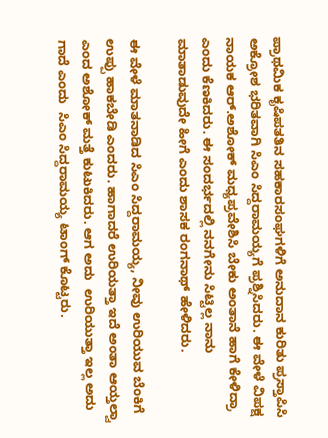ಪ್ರಾಥಮಿಕ ಕೃಷಿಪತತಿನ ಸಹಕಾರಸಂಘಗಳಿಗೆ ಅನುದಾನ ಕುರಿತು ಪ್ರಸ್ತಾಪಿಸಿ ಅಕ್ರೋಶ ಭರಿತವಾಗಿ ಸಿಎಂ ಸಿದ್ದರಾಮಯ್ಯಗೆ ಪ್ರಶ್ನಿಸಿದರು. ಈ ವೇಳೆ ವಿಪಕ್ಷ ನಾಯಕ ಆರ್.ಅಶೋಕ್ ಮಧ್ಯಪ್ರವೇಶಿಸಿ ಬೇಕು ಅಂತಾನೆ ಹಾಗೆ ಕೇಳಿದ್ರಾ ಎಂದು ಕೆಣಕಿದರು. ಈ ಸಂದರ್ಭದಲ್ಲಿ ನನಗೇನು ಸಿಟ್ಟಿಲ್ಲ ನಾನು ಮಾತಾಡುವುದೇ ಹೀಗೆ ಎಂದು ಶಾಸಕ ರಂಗನಾಥ್ ಹೇಳಿದರು.

ಈ ವೇಳೆ ಮಾತನಾಡಿದ ಸಿಎಂ ಸಿದ್ದರಾಮಯ್ಯ, ನೀವು ಉರಿಯುವ ಬೆಂಕಿಗೆ ಉಪ್ಪು ಹಾಕಬೇಡಿ ಎಂದರು. ಹಾಗಾದರೆ ಉರಿಯತ್ತಾ ಇದೆ ಅಂತಾ ಆಯ್ತಲ್ವಾ ಎಂದ ಅಶೋಕ್ ಮತ್ತೆ ಕುಟುಕಿದರು. ಆಗ ಅದು  ಉರಿಯುತ್ತಾ ಇಲ್ಲ ಅದು ಗಾದೆ ಎಂದು  ಸಿಎಂ ಸಿದ್ದರಾಮಯ್ಯ ಟಾಂಗ್ ಕೊಟ್ಟರು.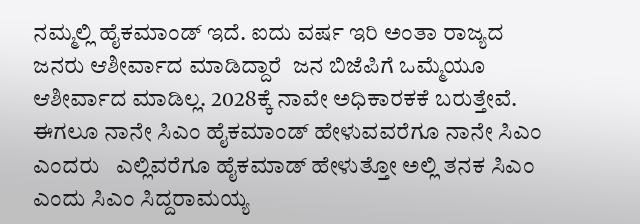ನಮ್ಮಲ್ಲಿ ಹೈಕಮಾಂಡ್ ಇದೆ. ಐದು ವರ್ಷ ಇರಿ ಅಂತಾ ರಾಜ್ಯದ ಜನರು ಆಶೀರ್ವಾದ ಮಾಡಿದ್ದಾರೆ  ಜನ ಬಿಜೆಪಿಗೆ ಒಮ್ಮೆಯೂ ಆಶೀರ್ವಾದ ಮಾಡಿಲ್ಲ. 2028ಕ್ಕೆ ನಾವೇ ಅಧಿಕಾರಕಕೆ ಬರುತ್ತೇವೆ.  ಈಗಲೂ ನಾನೇ ಸಿಎಂ ಹೈಕಮಾಂಡ್ ಹೇಳುವವರೆಗೂ ನಾನೇ ಸಿಎಂ ಎಂದರು   ಎಲ್ಲಿವರೆಗೂ ಹೈಕಮಾಡ್ ಹೇಳುತ್ತೋ ಅಲ್ಲಿ ತನಕ ಸಿಎಂ  ಎಂದು ಸಿಎಂ ಸಿದ್ದರಾಮಯ್ಯ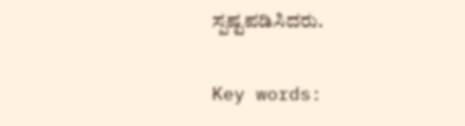ಸ್ಪಷ್ಟಪಡಿಸಿದರು.

Key words: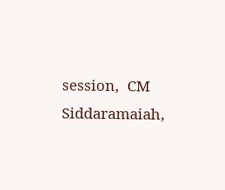session,  CM Siddaramaiah,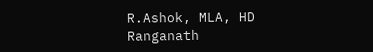R.Ashok, MLA, HD Ranganath